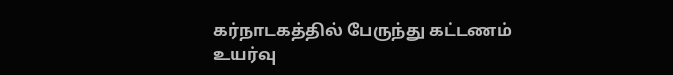கர்நாடகத்தில் பேருந்து கட்டணம் உயர்வு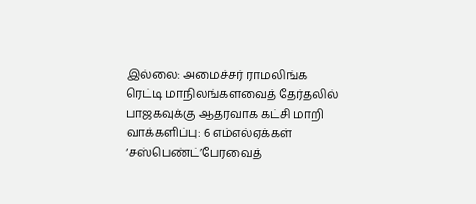இல்லை: அமைச்சர் ராமலிங்க ரெட்டி மாநிலங்களவைத் தேர்தலில் பாஜகவுக்கு ஆதரவாக கட்சி மாறி வாக்களிப்பு: 6 எம்எல்ஏக்கள் ‘சஸ்பெண்ட்’பேரவைத்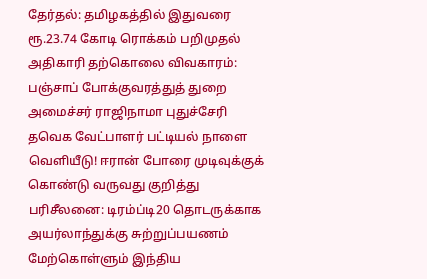தேர்தல்: தமிழகத்தில் இதுவரை ரூ.23.74 கோடி ரொக்கம் பறிமுதல் அதிகாரி தற்கொலை விவகாரம்: பஞ்சாப் போக்குவரத்துத் துறை அமைச்சர் ராஜிநாமா புதுச்சேரி தவெக வேட்பாளர் பட்டியல் நாளை வெளியீடு! ஈரான் போரை முடிவுக்குக் கொண்டு வருவது குறித்து பரிசீலனை: டிரம்ப்டி20 தொடருக்காக அயர்லாந்துக்கு சுற்றுப்பயணம் மேற்கொள்ளும் இந்திய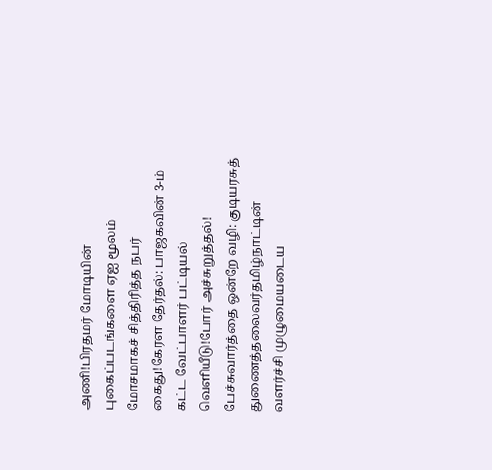அணி!பிரதமர் மோடியின் புகைப்படங்களை ஏஐ மூலம் மோசமாகச் சித்திரித்த நபர் கைது!கேரள தேர்தல்: பாஜகவின் 3-ம் கட்ட வேட்பாளர் பட்டியல் வெளியீடு!போர் அச்சுறுத்தல்! பேச்சுவார்த்தை ஒன்றே வழி: குடியரசுத் துணைத்தலைவர்தமிழ்நாட்டின் வளர்ச்சி முழுமையடைய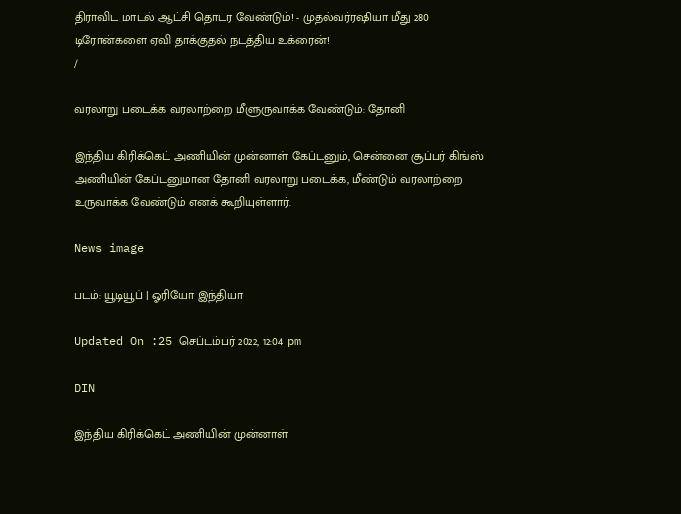திராவிட மாடல் ஆட்சி தொடர வேண்டும்! - முதல்வர்ரஷியா மீது 280 டிரோன்களை ஏவி தாக்குதல் நடத்திய உக்ரைன்!
/

வரலாறு படைக்க வரலாற்றை மீளுருவாக்க வேண்டும்: தோனி

இந்திய கிரிக்கெட் அணியின் முன்னாள் கேப்டனும், சென்னை சூப்பர் கிங்ஸ் அணியின் கேப்டனுமான தோனி வரலாறு படைக்க, மீண்டும் வரலாற்றை  உருவாக்க வேண்டும் எனக் கூறியுள்ளார்.

News image

படம்: யூடியூப் | ஓரியோ இந்தியா

Updated On :25 செப்டம்பர் 2022, 12:04 pm

DIN

இந்திய கிரிக்கெட் அணியின் முன்னாள்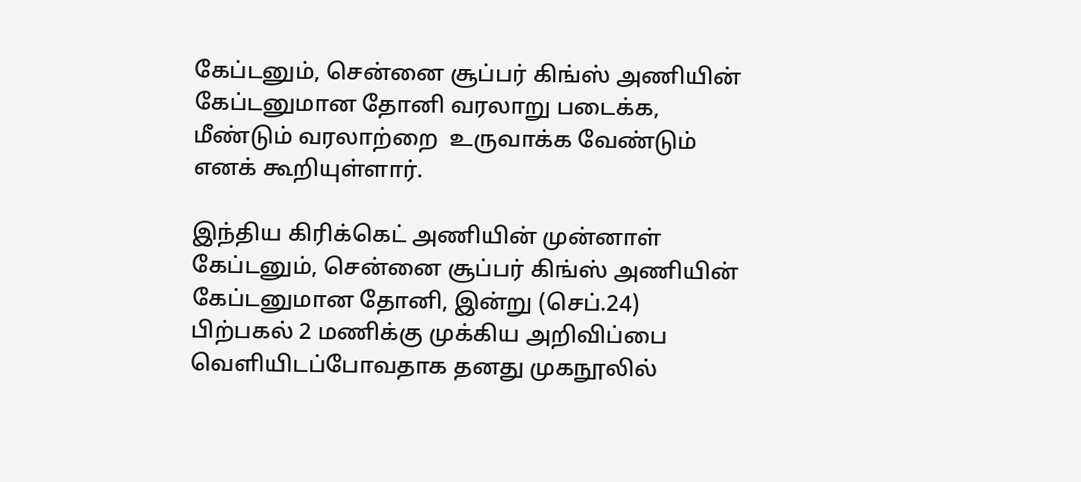கேப்டனும், சென்னை சூப்பர் கிங்ஸ் அணியின் கேப்டனுமான தோனி வரலாறு படைக்க, மீண்டும் வரலாற்றை  உருவாக்க வேண்டும் எனக் கூறியுள்ளார்.

இந்திய கிரிக்கெட் அணியின் முன்னாள் கேப்டனும், சென்னை சூப்பர் கிங்ஸ் அணியின் கேப்டனுமான தோனி, இன்று (செப்.24) பிற்பகல் 2 மணிக்கு முக்கிய அறிவிப்பை வெளியிடப்போவதாக தனது முகநூலில்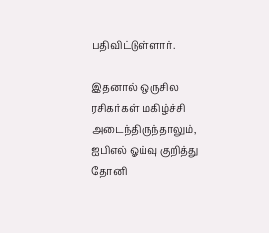பதிவிட்டுள்ளார்.

இதனால் ஒருசில ரசிகர்கள் மகிழ்ச்சி அடைந்திருந்தாலும், ஐபிஎல் ஓய்வு குறித்து தோனி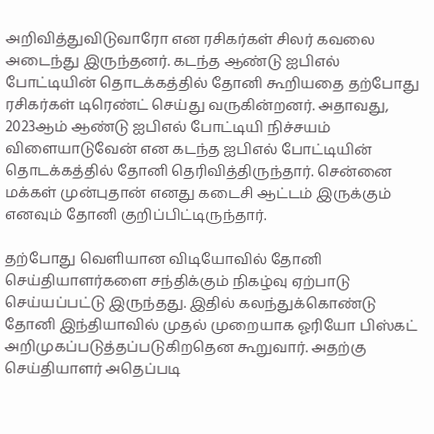அறிவித்துவிடுவாரோ என ரசிகர்கள் சிலர் கவலை அடைந்து இருந்தனர். கடந்த ஆண்டு ஐபிஎல் போட்டியின் தொடக்கத்தில் தோனி கூறியதை தற்போது ரசிகர்கள் டிரெண்ட் செய்து வருகின்றனர். அதாவது, 2023ஆம் ஆண்டு ஐபிஎல் போட்டியி நிச்சயம் விளையாடுவேன் என கடந்த ஐபிஎல் போட்டியின் தொடக்கத்தில் தோனி தெரிவித்திருந்தார். சென்னை மக்கள் முன்புதான் எனது கடைசி ஆட்டம் இருக்கும் எனவும் தோனி குறிப்பிட்டிருந்தார்.

தற்போது வெளியான விடியோவில் தோனி செய்தியாளர்களை சந்திக்கும் நிகழ்வு ஏற்பாடு செய்யப்பட்டு இருந்தது. இதில் கலந்துக்கொண்டு தோனி இந்தியாவில் முதல் முறையாக ஓரியோ பிஸ்கட் அறிமுகப்படுத்தப்படுகிறதென கூறுவார். அதற்கு செய்தியாளர் அதெப்படி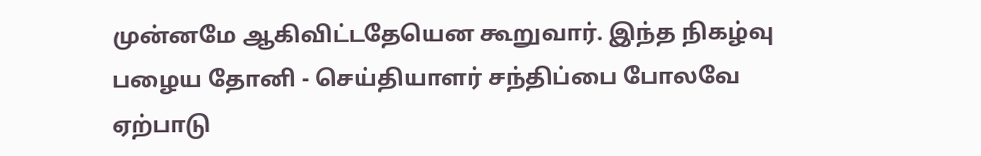முன்னமே ஆகிவிட்டதேயென கூறுவார். இந்த நிகழ்வு பழைய தோனி - செய்தியாளர் சந்திப்பை போலவே ஏற்பாடு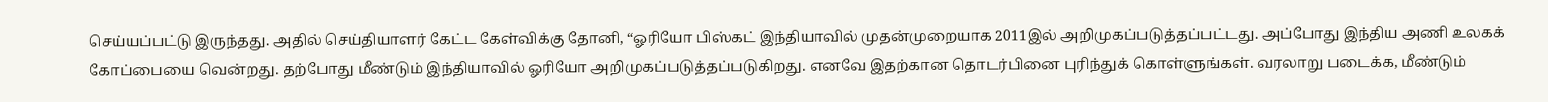செய்யப்பட்டு இருந்தது. அதில் செய்தியாளர் கேட்ட கேள்விக்கு தோனி, “ஓரியோ பிஸ்கட் இந்தியாவில் முதன்முறையாக 2011இல் அறிமுகப்படுத்தப்பட்டது. அப்போது இந்திய அணி உலகக் கோப்பையை வென்றது. தற்போது மீண்டும் இந்தியாவில் ஓரியோ அறிமுகப்படுத்தப்படுகிறது. எனவே இதற்கான தொடர்பினை புரிந்துக் கொள்ளுங்கள். வரலாறு படைக்க, மீண்டும்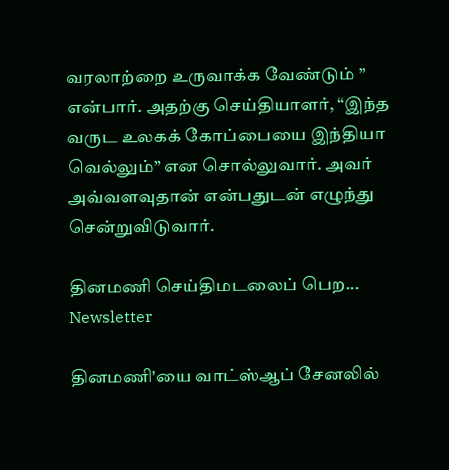வரலாற்றை உருவாக்க வேண்டும் ” என்பார். அதற்கு செய்தியாளர், “இந்த வருட உலகக் கோப்பையை இந்தியா வெல்லும்” என சொல்லுவார். அவர் அவ்வளவுதான் என்பதுடன் எழுந்து சென்றுவிடுவார்.

தினமணி செய்திமடலைப் பெற... Newsletter

தினமணி'யை வாட்ஸ்ஆப் சேனலில்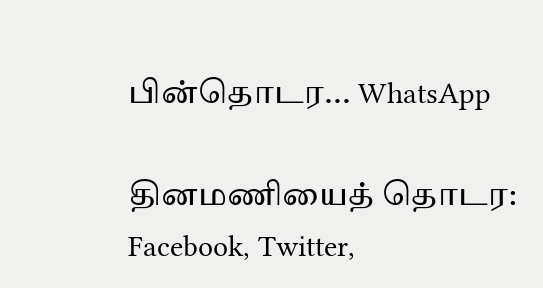பின்தொடர... WhatsApp

தினமணியைத் தொடர: Facebook, Twitter,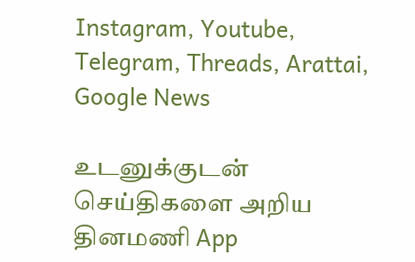Instagram, Youtube, Telegram, Threads, Arattai, Google News

உடனுக்குடன் செய்திகளை அறிய தினமணி App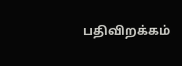பதிவிறக்கம்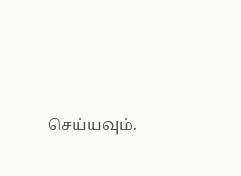செய்யவும்.